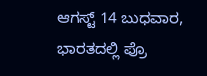ಆಗಸ್ಟ್ 14 ಬುಧವಾರ, ಭಾರತದಲ್ಲಿ ಪ್ರೊ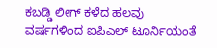ಕಬಡ್ಡಿ ಲೀಗ್ ಕಳೆದ ಹಲವು ವರ್ಷಗಳಿಂದ ಐಪಿಎಲ್ ಟೂರ್ನಿಯಂತೆ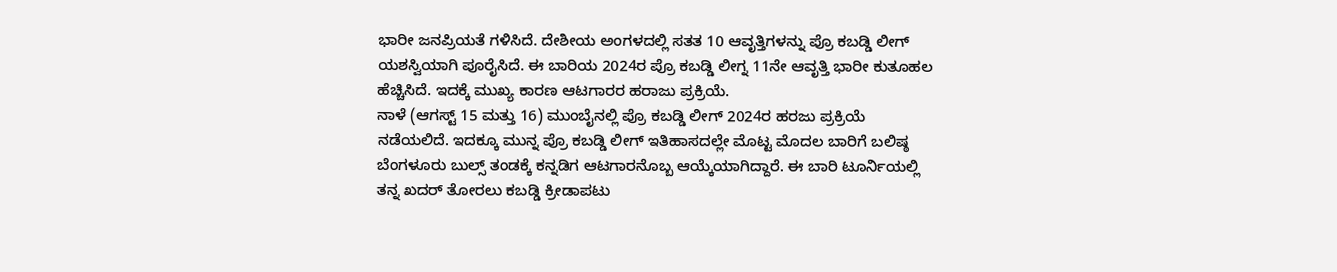ಭಾರೀ ಜನಪ್ರಿಯತೆ ಗಳಿಸಿದೆ. ದೇಶೀಯ ಅಂಗಳದಲ್ಲಿ ಸತತ 10 ಆವೃತ್ತಿಗಳನ್ನು ಪ್ರೊ ಕಬಡ್ಡಿ ಲೀಗ್ ಯಶಸ್ವಿಯಾಗಿ ಪೂರೈಸಿದೆ. ಈ ಬಾರಿಯ 2024ರ ಪ್ರೊ ಕಬಡ್ಡಿ ಲೀಗ್ನ 11ನೇ ಆವೃತ್ತಿ ಭಾರೀ ಕುತೂಹಲ ಹೆಚ್ಚಿಸಿದೆ. ಇದಕ್ಕೆ ಮುಖ್ಯ ಕಾರಣ ಆಟಗಾರರ ಹರಾಜು ಪ್ರಕ್ರಿಯೆ.
ನಾಳೆ (ಆಗಸ್ಟ್ 15 ಮತ್ತು 16) ಮುಂಬೈನಲ್ಲಿ ಪ್ರೊ ಕಬಡ್ಡಿ ಲೀಗ್ 2024ರ ಹರಜು ಪ್ರಕ್ರಿಯೆ ನಡೆಯಲಿದೆ. ಇದಕ್ಕೂ ಮುನ್ನ ಪ್ರೊ ಕಬಡ್ಡಿ ಲೀಗ್ ಇತಿಹಾಸದಲ್ಲೇ ಮೊಟ್ಟ ಮೊದಲ ಬಾರಿಗೆ ಬಲಿಷ್ಠ ಬೆಂಗಳೂರು ಬುಲ್ಸ್ ತಂಡಕ್ಕೆ ಕನ್ನಡಿಗ ಆಟಗಾರನೊಬ್ಬ ಆಯ್ಕೆಯಾಗಿದ್ದಾರೆ. ಈ ಬಾರಿ ಟೂರ್ನಿಯಲ್ಲಿ ತನ್ನ ಖದರ್ ತೋರಲು ಕಬಡ್ಡಿ ಕ್ರೀಡಾಪಟು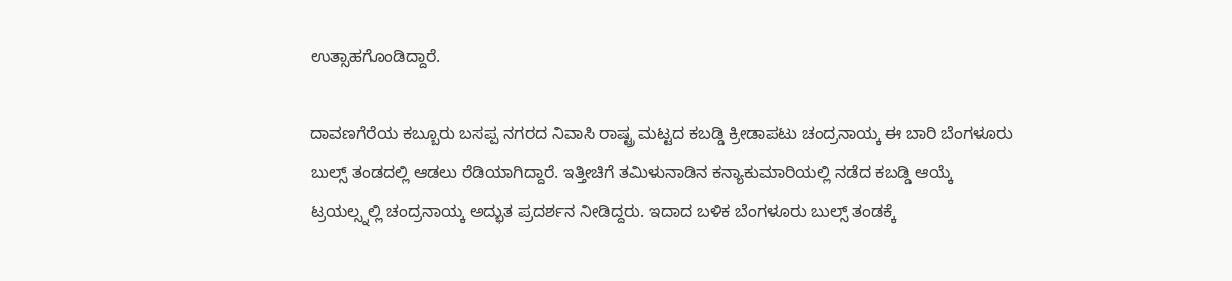ಉತ್ಸಾಹಗೊಂಡಿದ್ದಾರೆ.

ದಾವಣಗೆರೆಯ ಕಬ್ಬೂರು ಬಸಪ್ಪ ನಗರದ ನಿವಾಸಿ ರಾಷ್ಟ್ರ ಮಟ್ಟದ ಕಬಡ್ಡಿ ಕ್ರೀಡಾಪಟು ಚಂದ್ರನಾಯ್ಕ ಈ ಬಾರಿ ಬೆಂಗಳೂರು ಬುಲ್ಸ್ ತಂಡದಲ್ಲಿ ಆಡಲು ರೆಡಿಯಾಗಿದ್ದಾರೆ. ಇತ್ತೀಚಿಗೆ ತಮಿಳುನಾಡಿನ ಕನ್ಯಾಕುಮಾರಿಯಲ್ಲಿ ನಡೆದ ಕಬಡ್ಡಿ ಆಯ್ಕೆ ಟ್ರಯಲ್ಸ್ನಲ್ಲಿ ಚಂದ್ರನಾಯ್ಕ ಅದ್ಭುತ ಪ್ರದರ್ಶನ ನೀಡಿದ್ದರು. ಇದಾದ ಬಳಿಕ ಬೆಂಗಳೂರು ಬುಲ್ಸ್ ತಂಡಕ್ಕೆ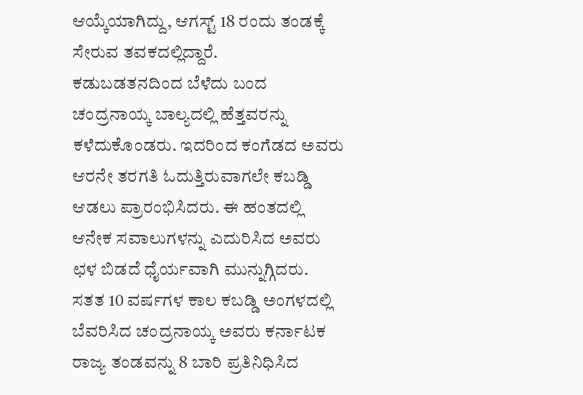ಆಯ್ಕೆಯಾಗಿದ್ದು, ಆಗಸ್ಟ್ 18 ರಂದು ತಂಡಕ್ಕೆ ಸೇರುವ ತವಕದಲ್ಲಿದ್ದಾರೆ.
ಕಡುಬಡತನದಿಂದ ಬೆಳೆದು ಬಂದ ಚಂದ್ರನಾಯ್ಕ ಬಾಲ್ಯದಲ್ಲಿ ಹೆತ್ತವರನ್ನು ಕಳೆದುಕೊಂಡರು. ಇದರಿಂದ ಕಂಗೆಡದ ಅವರು ಆರನೇ ತರಗತಿ ಓದುತ್ತಿರುವಾಗಲೇ ಕಬಡ್ಡಿ ಆಡಲು ಪ್ರಾರಂಭಿಸಿದರು. ಈ ಹಂತದಲ್ಲಿ ಆನೇಕ ಸವಾಲುಗಳನ್ನು ಎದುರಿಸಿದ ಅವರು ಛಳ ಬಿಡದೆ ಧೈರ್ಯವಾಗಿ ಮುನ್ನುಗ್ಗಿದರು.
ಸತತ 10 ವರ್ಷಗಳ ಕಾಲ ಕಬಡ್ಡಿ ಅಂಗಳದಲ್ಲಿ ಬೆವರಿಸಿದ ಚಂದ್ರನಾಯ್ಕ ಅವರು ಕರ್ನಾಟಕ ರಾಜ್ಯ ತಂಡವನ್ನು 8 ಬಾರಿ ಪ್ರತಿನಿಧಿಸಿದ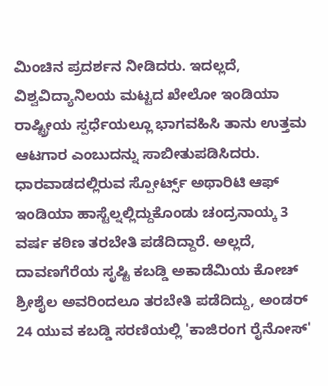ಮಿಂಚಿನ ಪ್ರದರ್ಶನ ನೀಡಿದರು. ಇದಲ್ಲದೆ, ವಿಶ್ವವಿದ್ಯಾನಿಲಯ ಮಟ್ಟದ ಖೇಲೋ ಇಂಡಿಯಾ ರಾಷ್ಟ್ರೀಯ ಸ್ಪರ್ಧೆಯಲ್ಲೂ ಭಾಗವಹಿಸಿ ತಾನು ಉತ್ತಮ ಆಟಗಾರ ಎಂಬುದನ್ನು ಸಾಬೀತುಪಡಿಸಿದರು.
ಧಾರವಾಡದಲ್ಲಿರುವ ಸ್ಪೋರ್ಟ್ಸ್ ಅಥಾರಿಟಿ ಆಫ್ ಇಂಡಿಯಾ ಹಾಸ್ಟೆಲ್ನಲ್ಲಿದ್ದುಕೊಂಡು ಚಂದ್ರನಾಯ್ಕ 3 ವರ್ಷ ಕಠಿಣ ತರಬೇತಿ ಪಡೆದಿದ್ದಾರೆ. ಅಲ್ಲದೆ, ದಾವಣಗೆರೆಯ ಸೃಷ್ಟಿ ಕಬಡ್ಡಿ ಅಕಾಡೆಮಿಯ ಕೋಚ್ ಶ್ರೀಶೈಲ ಅವರಿಂದಲೂ ತರಬೇತಿ ಪಡೆದಿದ್ದು, ಅಂಡರ್ 24 ಯುವ ಕಬಡ್ಡಿ ಸರಣಿಯಲ್ಲಿ 'ಕಾಜಿರಂಗ ರೈನೋಸ್'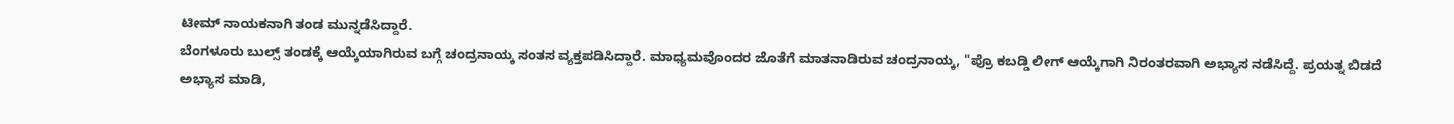ಟೀಮ್ ನಾಯಕನಾಗಿ ತಂಡ ಮುನ್ನಡೆಸಿದ್ದಾರೆ.
ಬೆಂಗಳೂರು ಬುಲ್ಸ್ ತಂಡಕ್ಕೆ ಆಯ್ಕೆಯಾಗಿರುವ ಬಗ್ಗೆ ಚಂದ್ರನಾಯ್ಕ ಸಂತಸ ವ್ಯಕ್ತಪಡಿಸಿದ್ದಾರೆ. ಮಾಧ್ಯಮವೊಂದರ ಜೊತೆಗೆ ಮಾತನಾಡಿರುವ ಚಂದ್ರನಾಯ್ಕ, "ಪ್ರೊ ಕಬಡ್ಡಿ ಲೀಗ್ ಆಯ್ಕೆಗಾಗಿ ನಿರಂತರವಾಗಿ ಅಭ್ಯಾಸ ನಡೆಸಿದ್ದೆ. ಪ್ರಯತ್ನ ಬಿಡದೆ ಅಭ್ಯಾಸ ಮಾಡಿ,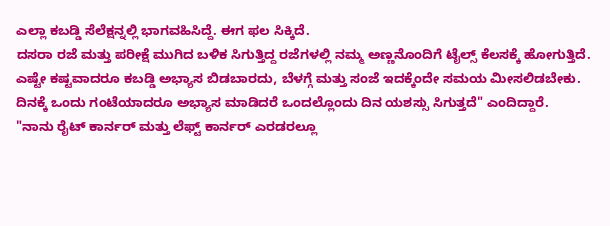ಎಲ್ಲಾ ಕಬಡ್ಡಿ ಸೆಲೆಕ್ಷನ್ನಲ್ಲಿ ಭಾಗವಹಿಸಿದ್ದೆ. ಈಗ ಫಲ ಸಿಕ್ಕಿದೆ.
ದಸರಾ ರಜೆ ಮತ್ತು ಪರೀಕ್ಷೆ ಮುಗಿದ ಬಳಿಕ ಸಿಗುತ್ತಿದ್ದ ರಜೆಗಳಲ್ಲಿ ನಮ್ಮ ಅಣ್ಣನೊಂದಿಗೆ ಟೈಲ್ಸ್ ಕೆಲಸಕ್ಕೆ ಹೋಗುತ್ತಿದೆ. ಎಷ್ಟೇ ಕಷ್ಟವಾದರೂ ಕಬಡ್ಡಿ ಅಭ್ಯಾಸ ಬಿಡಬಾರದು, ಬೆಳಗ್ಗೆ ಮತ್ತು ಸಂಜೆ ಇದಕ್ಕೆಂದೇ ಸಮಯ ಮೀಸಲಿಡಬೇಕು. ದಿನಕ್ಕೆ ಒಂದು ಗಂಟೆಯಾದರೂ ಅಭ್ಯಾಸ ಮಾಡಿದರೆ ಒಂದಲ್ಲೊಂದು ದಿನ ಯಶಸ್ಸು ಸಿಗುತ್ತದೆ" ಎಂದಿದ್ದಾರೆ.
"ನಾನು ರೈಟ್ ಕಾರ್ನರ್ ಮತ್ತು ಲೆಫ್ಟ್ ಕಾರ್ನರ್ ಎರಡರಲ್ಲೂ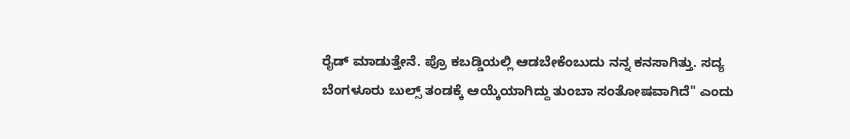ರೈಡ್ ಮಾಡುತ್ತೇನೆ. ಪ್ರೊ ಕಬಡ್ಡಿಯಲ್ಲಿ ಆಡಬೇಕೆಂಬುದು ನನ್ನ ಕನಸಾಗಿತ್ತು. ಸದ್ಯ ಬೆಂಗಳೂರು ಬುಲ್ಸ್ ತಂಡಕ್ಕೆ ಆಯ್ಕೆಯಾಗಿದ್ದು ತುಂಬಾ ಸಂತೋಷವಾಗಿದೆ" ಎಂದು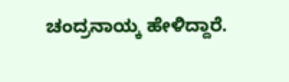ಚಂದ್ರನಾಯ್ಕ ಹೇಳಿದ್ದಾರೆ.